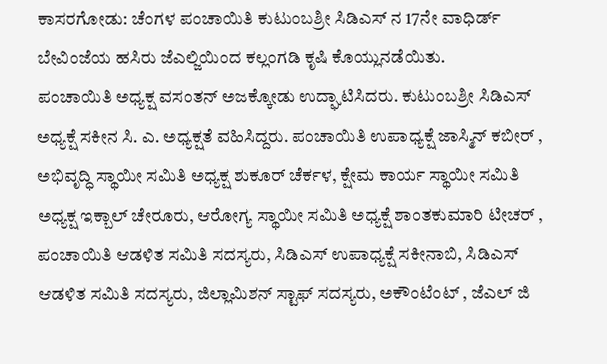ಕಾಸರಗೋಡು: ಚೆಂಗಳ ಪಂಚಾಯಿತಿ ಕುಟುಂಬಶ್ರೀ ಸಿಡಿಎಸ್ ನ 17ನೇ ವಾಧಿರ್ಡ್ ಬೇವಿಂಜೆಯ ಹಸಿರು ಜೆಎಲ್ಜಿಯಿಂದ ಕಲ್ಲಂಗಡಿ ಕೃಷಿ ಕೊಯ್ಲುನಡೆಯಿತು.
ಪಂಚಾಯಿತಿ ಅಧ್ಯಕ್ಷ ವಸಂತನ್ ಅಜಕ್ಕೋಡು ಉದ್ಘಾಟಿಸಿದರು. ಕುಟುಂಬಶ್ರೀ ಸಿಡಿಎಸ್ ಅಧ್ಯಕ್ಷೆ ಸಕೀನ ಸಿ. ಎ. ಅಧ್ಯಕ್ಷತೆ ವಹಿಸಿದ್ದರು. ಪಂಚಾಯಿತಿ ಉಪಾಧ್ಯಕ್ಷೆ ಜಾಸ್ಮಿನ್ ಕಬೀರ್ , ಅಭಿವೃದ್ಧಿ ಸ್ಥಾಯೀ ಸಮಿತಿ ಅಧ್ಯಕ್ಷ ಶುಕೂರ್ ಚೆರ್ಕಳ, ಕ್ಷೇಮ ಕಾರ್ಯ ಸ್ಥಾಯೀ ಸಮಿತಿ ಅಧ್ಯಕ್ಷ ಇಕ್ಬಾಲ್ ಚೇರೂರು, ಆರೋಗ್ಯ ಸ್ಥಾಯೀ ಸಮಿತಿ ಅಧ್ಯಕ್ಷೆ ಶಾಂತಕುಮಾರಿ ಟೀಚರ್ , ಪಂಚಾಯಿತಿ ಆಡಳಿತ ಸಮಿತಿ ಸದಸ್ಯರು, ಸಿಡಿಎಸ್ ಉಪಾಧ್ಯಕ್ಷೆ ಸಕೀನಾಬಿ, ಸಿಡಿಎಸ್ ಆಡಳಿತ ಸಮಿತಿ ಸದಸ್ಯರು, ಜಿಲ್ಲಾಮಿಶನ್ ಸ್ಟಾಫ್ ಸದಸ್ಯರು, ಅಕೌಂಟೆಂಟ್ , ಜೆಎಲ್ ಜಿ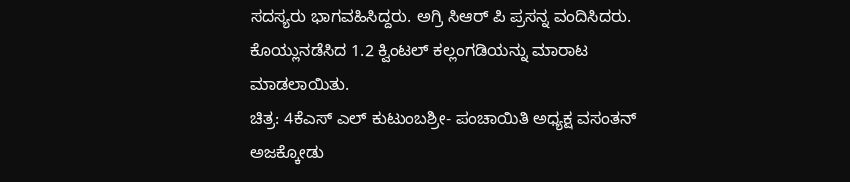ಸದಸ್ಯರು ಭಾಗವಹಿಸಿದ್ದರು. ಅಗ್ರಿ ಸಿಆರ್ ಪಿ ಪ್ರಸನ್ನ ವಂದಿಸಿದರು. ಕೊಯ್ಲುನಡೆಸಿದ 1.2 ಕ್ವಿಂಟಲ್ ಕಲ್ಲಂಗಡಿಯನ್ನು ಮಾರಾಟ ಮಾಡಲಾಯಿತು.
ಚಿತ್ರ: 4ಕೆಎಸ್ ಎಲ್ ಕುಟುಂಬಶ್ರೀ- ಪಂಚಾಯಿತಿ ಅಧ್ಯಕ್ಷ ವಸಂತನ್ ಅಜಕ್ಕೋಡು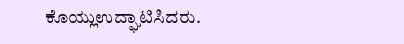ಕೊಯ್ಲುಉದ್ಘಾಟಿಸಿದರು.